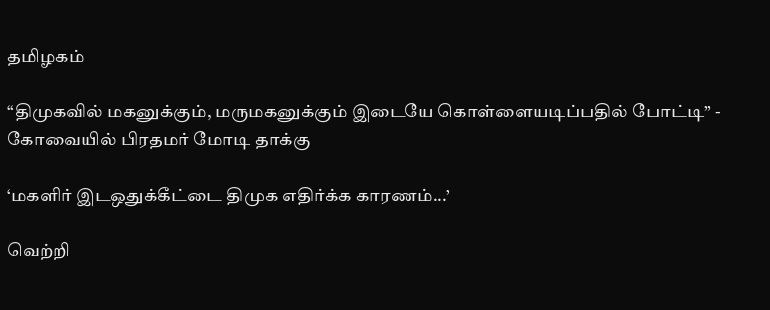தமிழகம்

“திமுகவில் மகனுக்கும், மருமகனுக்கும் இடையே கொள்ளையடிப்பதில் போட்டி” - கோவையில் பிரதமர் மோடி தாக்கு

‘மகளிர் இடஒதுக்கீட்டை திமுக எதிர்க்க காரணம்...’

வெற்றி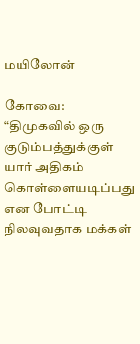மயிலோன்

கோவை: “திமுகவில் ஒரு குடும்பத்துக்குள் யார் அதிகம் கொள்ளையடிப்பது என போட்டி நிலவுவதாக மக்கள்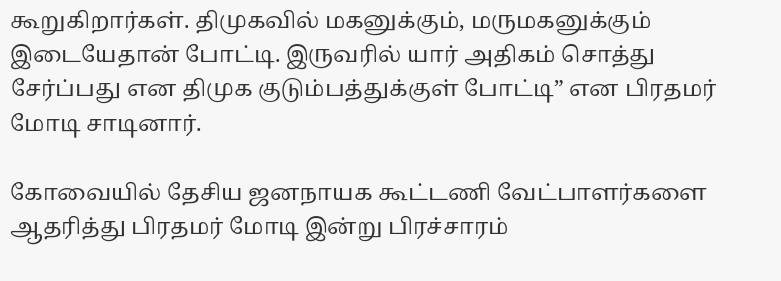கூறுகிறார்கள். திமுகவில் மகனுக்கும், மருமகனுக்கும் இடையேதான் போட்டி. இருவரில் யார் அதிகம் சொத்து சேர்ப்பது என திமுக குடும்பத்துக்குள் போட்டி” என பிரதமர் மோடி சாடினார்.

கோவையில் தேசிய ஜனநாயக கூட்டணி வேட்பாளர்களை ஆதரித்து பிரதமர் மோடி இன்று பிரச்சாரம்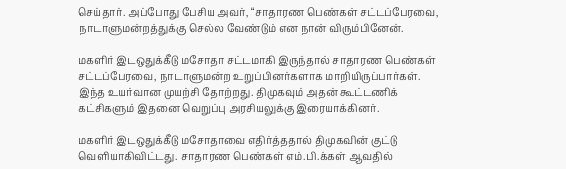செய்தார். அப்போது பேசிய அவர், “சாதாரண பெண்கள் சட்டப்பேரவை, நாடாளுமன்றத்துக்கு செல்ல வேண்டும் என நான் விரும்பினேன்.

மகளிர் இடஒதுக்கீடு மசோதா சட்டமாகி இருந்தால் சாதாரண பெண்கள் சட்டப்பேரவை, நாடாளுமன்ற உறுப்பினர்களாக மாறியிருப்பார்கள். இந்த உயர்வான முயற்சி தோற்றது. திமுகவும் அதன் கூட்டணிக் கட்சிகளும் இதனை வெறுப்பு அரசியலுக்கு இரையாக்கினர்.

மகளிர் இடஒதுக்கீடு மசோதாவை எதிர்த்ததால் திமுகவின் குட்டு வெளியாகிவிட்டது. சாதாரண பெண்கள் எம்.பி.க்கள் ஆவதில்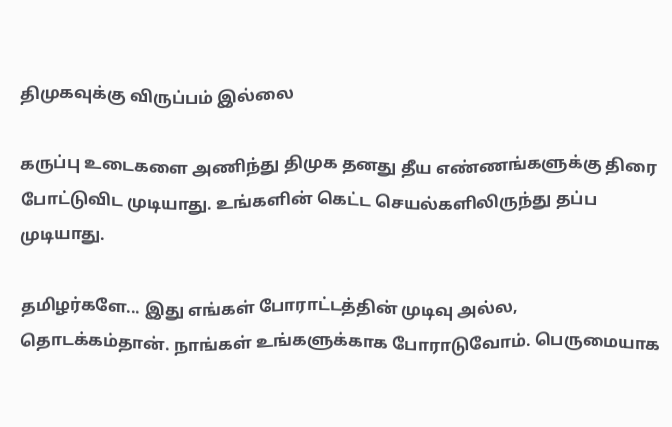திமுகவுக்கு விருப்பம் இல்லை

கருப்பு உடைகளை அணிந்து திமுக தனது தீய எண்ணங்களுக்கு திரை போட்டுவிட முடியாது. உங்களின் கெட்ட செயல்களிலிருந்து தப்ப முடியாது.

தமிழர்களே... இது எங்கள் போராட்டத்தின் முடிவு அல்ல, தொடக்கம்தான். நாங்கள் உங்களுக்காக போராடுவோம். பெருமையாக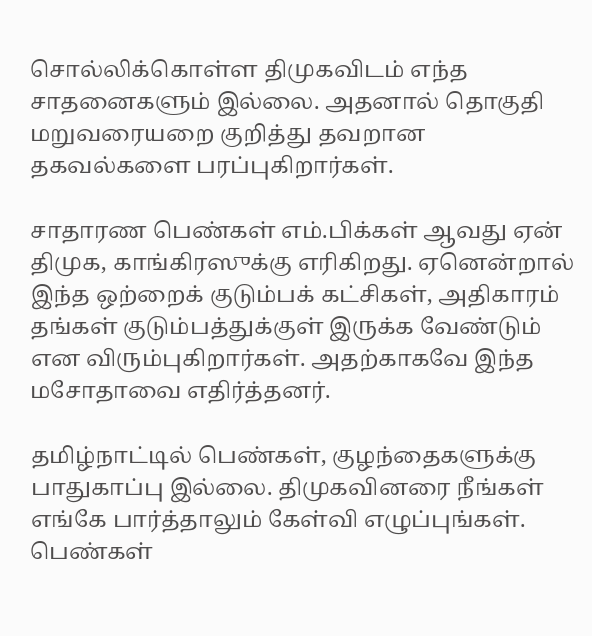சொல்லிக்கொள்ள திமுகவிடம் எந்த சாதனைகளும் இல்லை. அதனால் தொகுதி மறுவரையறை குறித்து தவறான தகவல்களை பரப்புகிறார்கள்.

சாதாரண பெண்கள் எம்.பிக்கள் ஆவது ஏன் திமுக, காங்கிரஸுக்கு எரிகிறது. ஏனென்றால் இந்த ஒற்றைக் குடும்பக் கட்சிகள், அதிகாரம் தங்கள் குடும்பத்துக்குள் இருக்க வேண்டும் என விரும்புகிறார்கள். அதற்காகவே இந்த மசோதாவை எதிர்த்தனர்.

தமிழ்நாட்டில் பெண்கள், குழந்தைகளுக்கு பாதுகாப்பு இல்லை. திமுகவினரை நீங்கள் எங்கே பார்த்தாலும் கேள்வி எழுப்புங்கள். பெண்கள்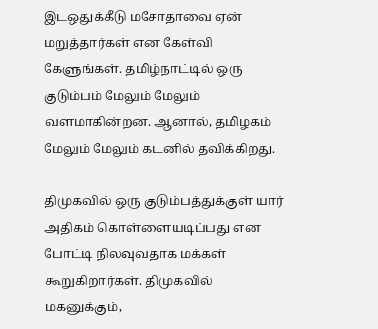இடஒதுக்கீடு மசோதாவை ஏன் மறுத்தார்கள் என கேள்வி கேளுங்கள். தமிழ்நாட்டில் ஒரு குடும்பம் மேலும் மேலும் வளமாகின்றன. ஆனால், தமிழகம் மேலும் மேலும் கடனில் தவிக்கிறது.

திமுகவில் ஒரு குடும்பத்துக்குள் யார் அதிகம் கொள்ளையடிப்பது என போட்டி நிலவுவதாக மக்கள் கூறுகிறார்கள். திமுகவில் மகனுக்கும்,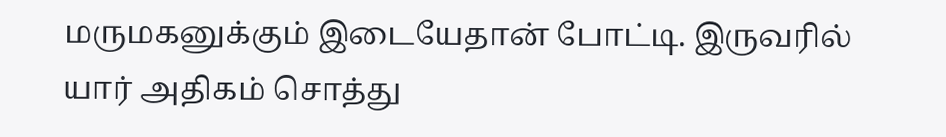மருமகனுக்கும் இடையேதான் போட்டி. இருவரில் யார் அதிகம் சொத்து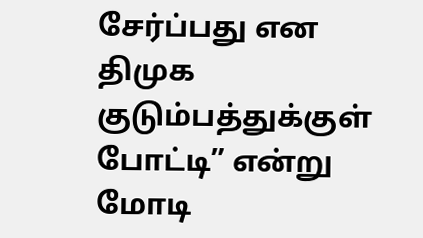சேர்ப்பது என திமுக குடும்பத்துக்குள் போட்டி” என்று மோடி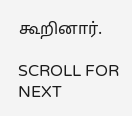கூறினார்.

SCROLL FOR NEXT